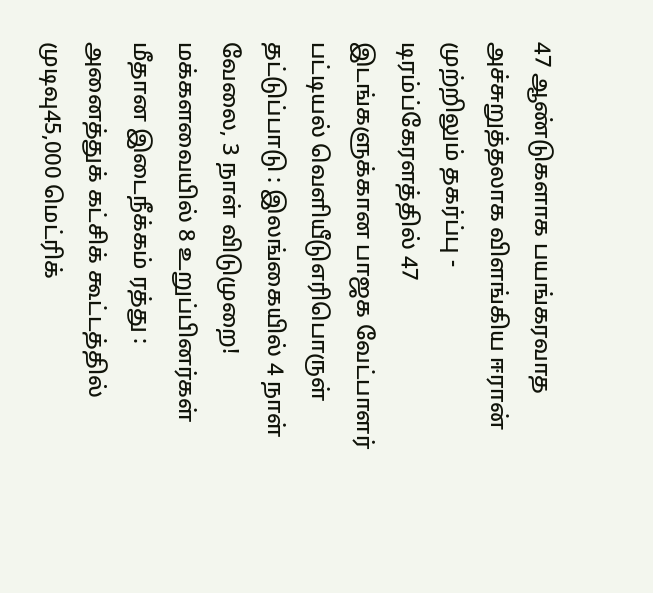47 ஆண்டுகளாக பயங்கரவாத அச்சுறுத்தலாக விளங்கிய ஈரான் முற்றிலும் தகர்ப்பு - டிரம்ப்கேரளத்தில் 47 இடங்களுக்கான பாஜக வேட்பாளர் பட்டியல் வெளியீடுஎரிபொருள் தட்டுப்பாடு : இலங்கையில் 4 நாள் வேலை, 3 நாள் விடுமுறை! மக்களவையில் 8 உறுப்பினர்கள் மீதான இடைநீக்கம் ரத்து : அனைத்துக் கட்சிக் கூட்டத்தில் முடிவு45,000 மெட்ரிக்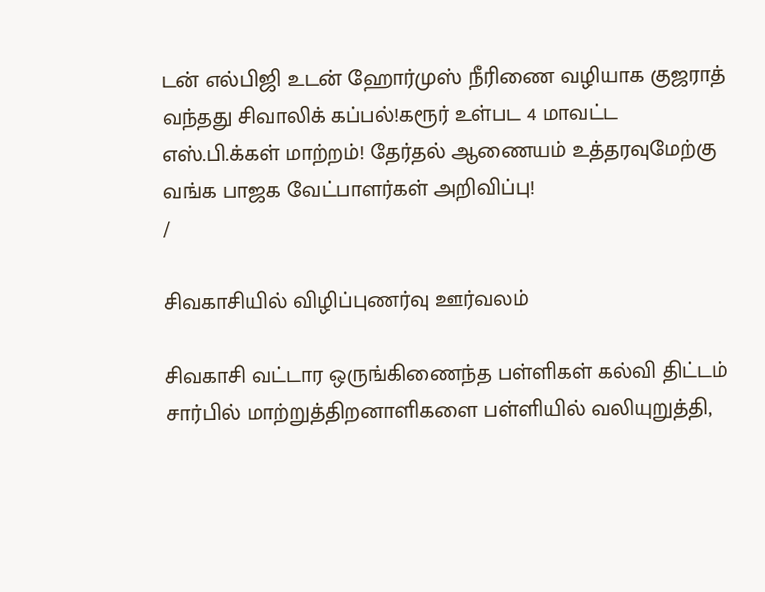டன் எல்பிஜி உடன் ஹோர்முஸ் நீரிணை வழியாக குஜராத் வந்தது சிவாலிக் கப்பல்!கரூர் உள்பட 4 மாவட்ட எஸ்.பி.க்கள் மாற்றம்! தேர்தல் ஆணையம் உத்தரவுமேற்கு வங்க பாஜக வேட்பாளர்கள் அறிவிப்பு!
/

சிவகாசியில் விழிப்புணர்வு ஊர்வலம்

சிவகாசி வட்டார ஒருங்கிணைந்த பள்ளிகள் கல்வி திட்டம் சார்பில் மாற்றுத்திறனாளிகளை பள்ளியில் வலியுறுத்தி,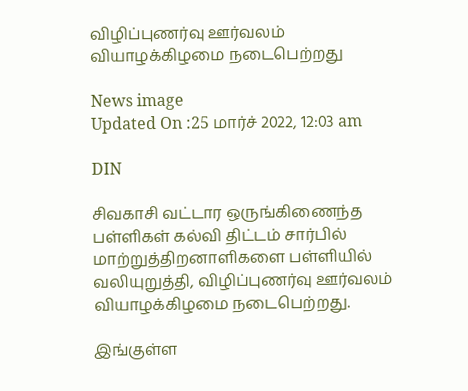விழிப்புணர்வு ஊர்வலம் வியாழக்கிழமை நடைபெற்றது

News image
Updated On :25 மார்ச் 2022, 12:03 am

DIN

சிவகாசி வட்டார ஒருங்கிணைந்த பள்ளிகள் கல்வி திட்டம் சார்பில் மாற்றுத்திறனாளிகளை பள்ளியில் வலியுறுத்தி, விழிப்புணர்வு ஊர்வலம் வியாழக்கிழமை நடைபெற்றது.

இங்குள்ள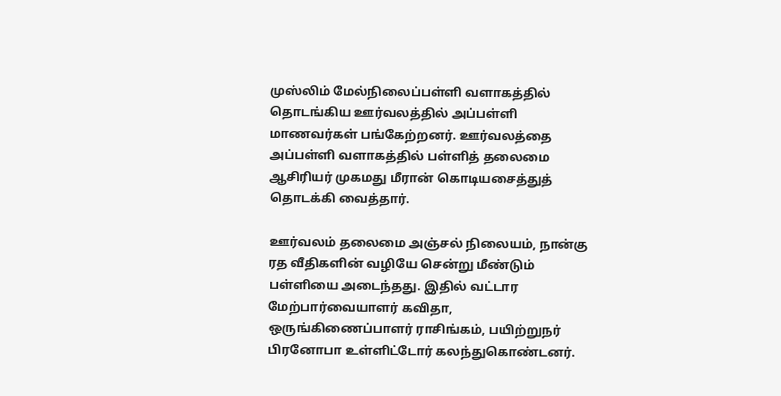முஸ்லிம் மேல்நிலைப்பள்ளி வளாகத்தில் தொடங்கிய ஊர்வலத்தில் அப்பள்ளி மாணவர்கள் பங்கேற்றனர். ஊர்வலத்தை அப்பள்ளி வளாகத்தில் பள்ளித் தலைமை ஆசிரியர் முகமது மீரான் கொடியசைத்துத் தொடக்கி வைத்தார்.

ஊர்வலம் தலைமை அஞ்சல் நிலையம், நான்கு ரத வீதிகளின் வழியே சென்று மீண்டும் பள்ளியை அடைந்தது. இதில் வட்டார மேற்பார்வையாளர் கவிதா, ஒருங்கிணைப்பாளர் ராசிங்கம், பயிற்றுநர் பிரனோபா உள்ளிட்டோர் கலந்துகொண்டனர்.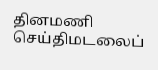தினமணி செய்திமடலைப்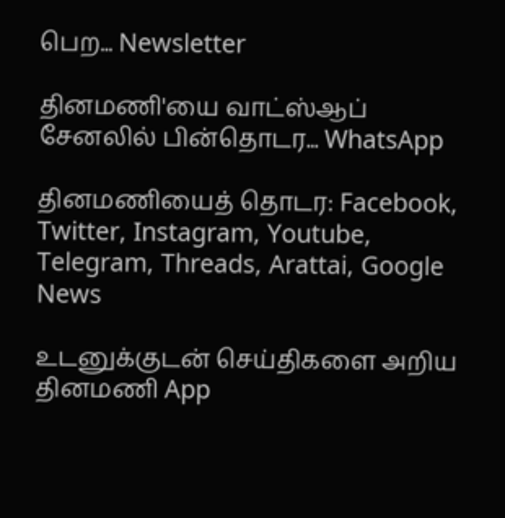பெற... Newsletter

தினமணி'யை வாட்ஸ்ஆப் சேனலில் பின்தொடர... WhatsApp

தினமணியைத் தொடர: Facebook, Twitter, Instagram, Youtube, Telegram, Threads, Arattai, Google News

உடனுக்குடன் செய்திகளை அறிய தினமணி App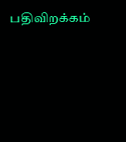பதிவிறக்கம்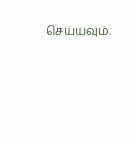செய்யவும்.